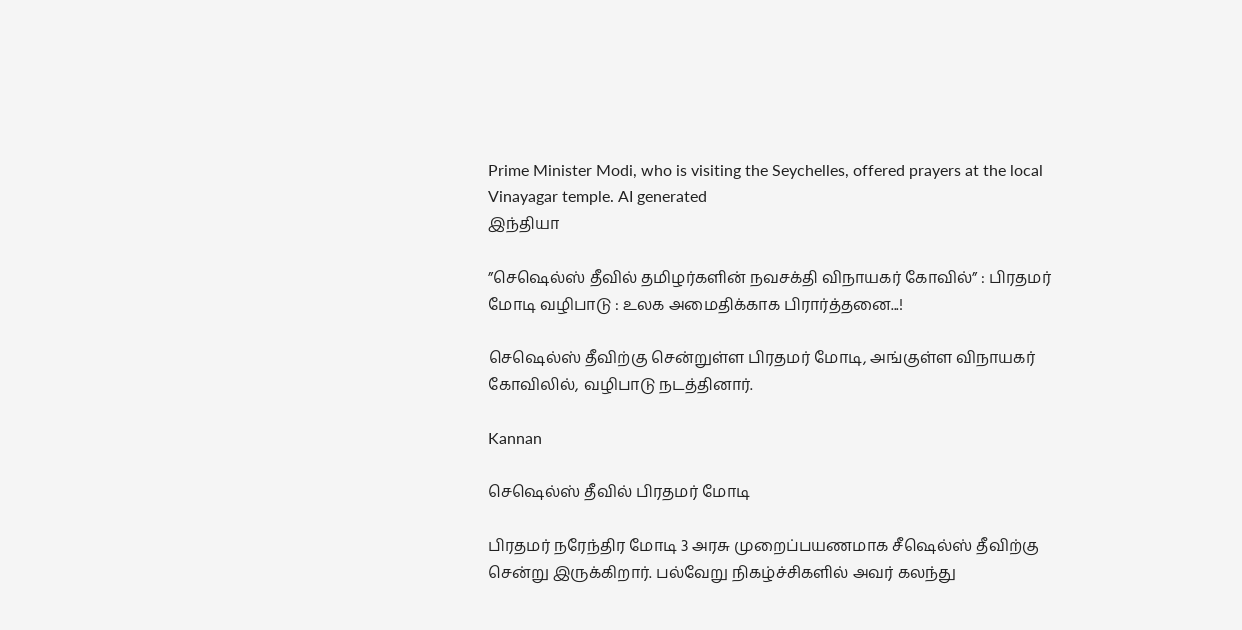Prime Minister Modi, who is visiting the Seychelles, offered prayers at the local Vinayagar temple. AI generated
இந்தியா

”செஷெல்ஸ் தீவில் தமிழர்களின் நவசக்தி விநாயகர் கோவில்” : பிரதமர் மோடி வழிபாடு : உலக அமைதிக்காக பிரார்த்தனை...!

செஷெல்ஸ் தீவிற்கு சென்றுள்ள பிரதமர் மோடி, அங்குள்ள விநாயகர் கோவிலில், வழிபாடு நடத்தினார்.

Kannan

செஷெல்ஸ் தீவில் பிரதமர் மோடி

பிரதமர் நரேந்திர மோடி 3 அரசு முறைப்பயணமாக சீஷெல்ஸ் தீவிற்கு சென்று இருக்கிறார். பல்வேறு நிகழ்ச்சிகளில் அவர் கலந்து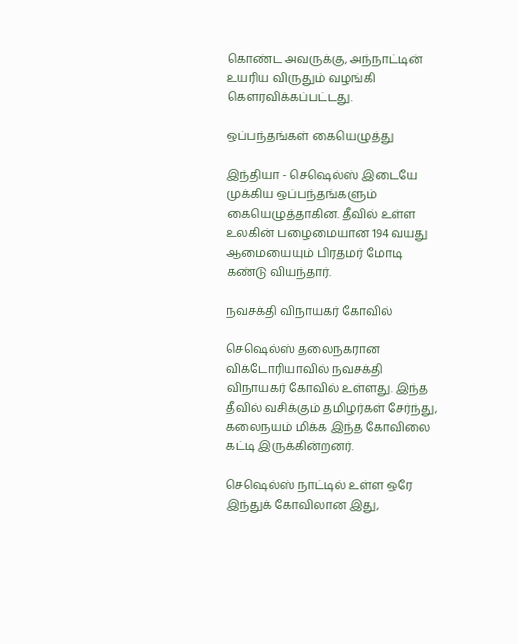கொண்ட அவருக்கு, அந்நாட்டின் உயரிய விருதும் வழங்கி கௌரவிக்கப்பட்டது.

ஒப்பந்தங்கள் கையெழுத்து

இந்தியா - செஷெல்ஸ் இடையே முக்கிய ஒப்பந்தங்களும் கையெழுத்தாகின. தீவில் உள்ள உலகின் பழைமையான 194 வயது ஆமையையும் பிரதமர் மோடி கண்டு வியந்தார்.

நவசக்தி விநாயகர் கோவில்

செஷெல்ஸ் தலைநகரான விக்டோரியாவில் நவசக்தி விநாயகர் கோவில் உள்ளது. இந்த தீவில் வசிக்கும் தமிழர்கள் சேர்ந்து, கலைநயம் மிக்க இந்த கோவிலை கட்டி இருக்கின்றனர்.

செஷெல்ஸ் நாட்டில் உள்ள ஒரே இந்துக் கோவிலான இது,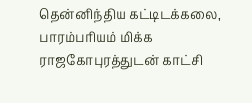தென்னிந்திய கட்டிடக்கலை, பாரம்பரியம் மிக்க ராஜகோபுரத்துடன் காட்சி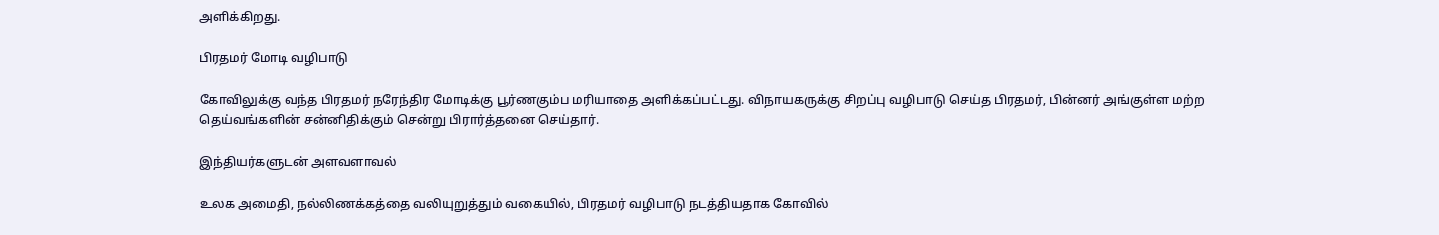அளிக்கிறது.

பிரதமர் மோடி வழிபாடு

கோவிலுக்கு வந்த பிரதமர் நரேந்திர மோடிக்கு பூர்ணகும்ப மரியாதை அளிக்கப்பட்டது. விநாயகருக்கு சிறப்பு வழிபாடு செய்த பிரதமர், பின்னர் அங்குள்ள மற்ற தெய்வங்களின் சன்னிதிக்கும் சென்று பிரார்த்தனை செய்தார்.

இந்தியர்களுடன் அளவளாவல்

உலக அமைதி, நல்லிணக்கத்தை வலியுறுத்தும் வகையில், பிரதமர் வழிபாடு நடத்தியதாக கோவில்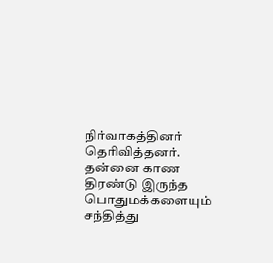நிர்வாகத்தினர் தெரிவித்தனர். தன்னை காண திரண்டு இருந்த பொதுமக்களையும் சந்தித்து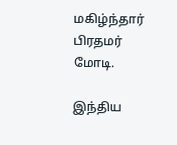மகிழ்ந்தார் பிரதமர் மோடி.

இந்திய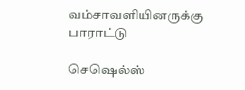வம்சாவளியினருக்கு பாராட்டு

செஷெல்ஸ்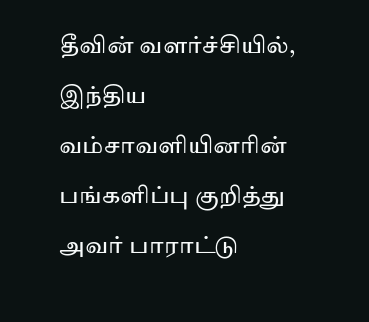தீவின் வளர்ச்சியில், இந்திய வம்சாவளியினரின் பங்களிப்பு குறித்து அவர் பாராட்டு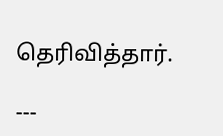தெரிவித்தார்.

---